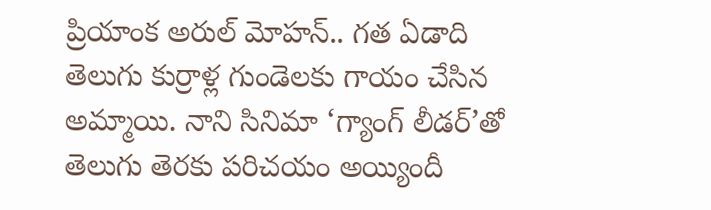ప్రియాంక అరుల్ మోహన్.. గత ఏడాది తెలుగు కుర్రాళ్ల గుండెలకు గాయం చేసిన అమ్మాయి. నాని సినిమా ‘గ్యాంగ్ లీడర్’తో తెలుగు తెరకు పరిచయం అయ్యిందీ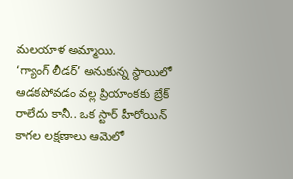మలయాళ అమ్మాయి.
‘గ్యాంగ్ లీడర్’ అనుకున్న స్థాయిలో ఆడకపోవడం వల్ల ప్రియాంకకు బ్రేక్ రాలేదు కానీ.. ఒక స్టార్ హీరోయిన్ కాగల లక్షణాలు ఆమెలో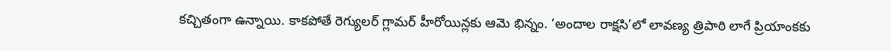కచ్చితంగా ఉన్నాయి. కాకపోతే రెగ్యులర్ గ్లామర్ హీరోయిన్లకు ఆమె భిన్నం. ‘అందాల రాక్షసి’లో లావణ్య త్రిపాఠి లాగే ప్రియాంకకు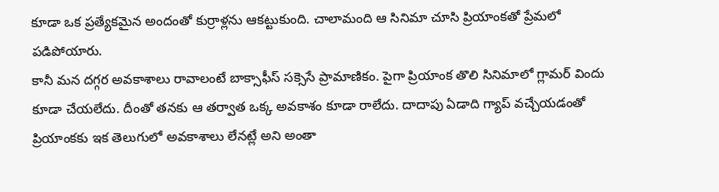కూడా ఒక ప్రత్యేకమైన అందంతో కుర్రాళ్లను ఆకట్టుకుంది. చాలామంది ఆ సినిమా చూసి ప్రియాంకతో ప్రేమలో పడిపోయారు.
కానీ మన దగ్గర అవకాశాలు రావాలంటే బాక్సాఫీస్ సక్సెసే ప్రామాణికం. పైగా ప్రియాంక తొలి సినిమాలో గ్లామర్ విందు కూడా చేయలేదు. దీంతో తనకు ఆ తర్వాత ఒక్క అవకాశం కూడా రాలేదు. దాదాపు ఏడాది గ్యాప్ వచ్చేయడంతో ప్రియాంకకు ఇక తెలుగులో అవకాశాలు లేనట్లే అని అంతా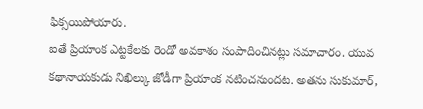ఫిక్సయిపోయారు.
ఐతే ప్రియాంక ఎట్టకేలకు రెండో అవకాశం సంపాదించినట్లు సమాచారం. యువ కథానాయకుడు నిఖిల్కు జోడీగా ప్రియాంక నటించనుందట. అతను సుకుమార్,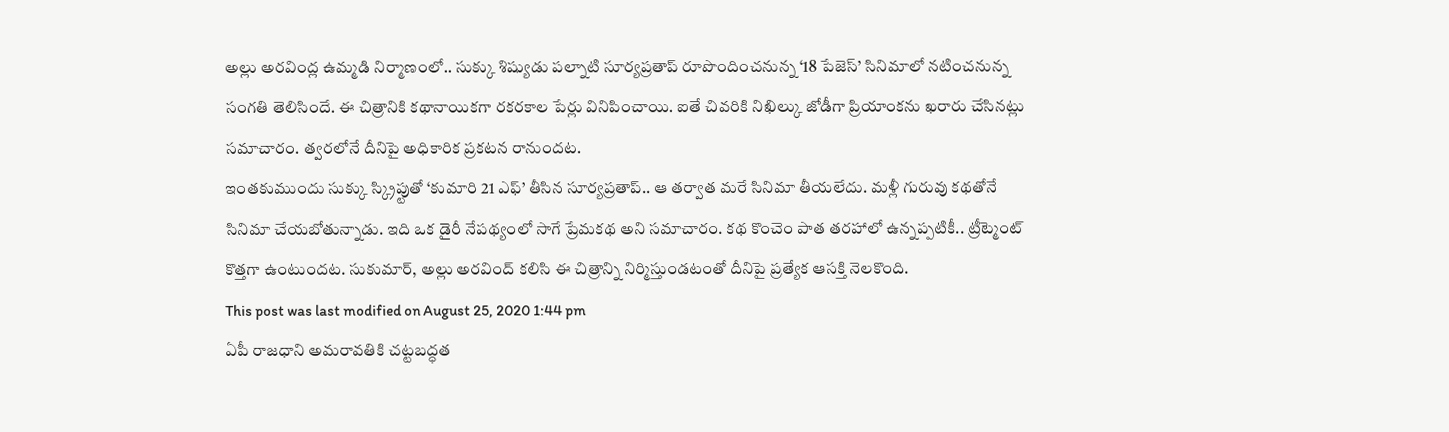అల్లు అరవింద్ల ఉమ్మడి నిర్మాణంలో.. సుక్కు శిష్యుడు పల్నాటి సూర్యప్రతాప్ రూపొందించనున్న ‘18 పేజెస్’ సినిమాలో నటించనున్న సంగతి తెలిసిందే. ఈ చిత్రానికి కథానాయికగా రకరకాల పేర్లు వినిపించాయి. ఐతే చివరికి నిఖిల్కు జోడీగా ప్రియాంకను ఖరారు చేసినట్లు సమాచారం. త్వరలోనే దీనిపై అధికారిక ప్రకటన రానుందట.
ఇంతకుముందు సుక్కు స్క్రిప్టుతో ‘కుమారి 21 ఎఫ్’ తీసిన సూర్యప్రతాప్.. ఆ తర్వాత మరే సినిమా తీయలేదు. మళ్లీ గురువు కథతోనే సినిమా చేయబోతున్నాడు. ఇది ఒక డైరీ నేపథ్యంలో సాగే ప్రేమకథ అని సమాచారం. కథ కొంచెం పాత తరహాలో ఉన్నప్పటికీ.. ట్రీట్మెంట్ కొత్తగా ఉంటుందట. సుకుమార్, అల్లు అరవింద్ కలిసి ఈ చిత్రాన్ని నిర్మిస్తుండటంతో దీనిపై ప్రత్యేక ఆసక్తి నెలకొంది.
This post was last modified on August 25, 2020 1:44 pm
ఏపీ రాజధాని అమరావతికి చట్టబద్ధత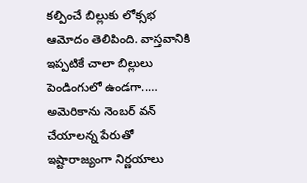కల్పించే బిల్లుకు లోక్సభ ఆమోదం తెలిపింది. వాస్తవానికి ఇప్పటికే చాలా బిల్లులు పెండింగులో ఉండగా..…
అమెరికాను నెంబర్ వన్ చేయాలన్న పేరుతో ఇష్టారాజ్యంగా నిర్ణయాలు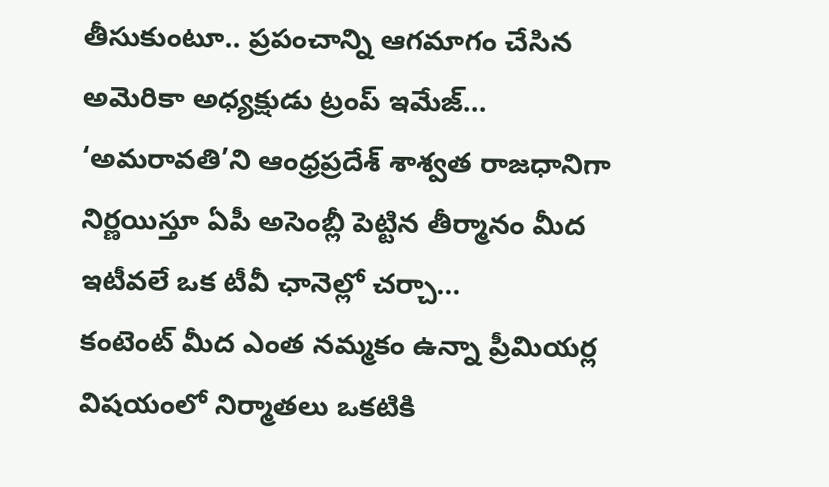తీసుకుంటూ.. ప్రపంచాన్ని ఆగమాగం చేసిన అమెరికా అధ్యక్షుడు ట్రంప్ ఇమేజ్…
‘అమరావతి’ని ఆంధ్రప్రదేశ్ శాశ్వత రాజధానిగా నిర్ణయిస్తూ ఏపీ అసెంబ్లీ పెట్టిన తీర్మానం మీద ఇటీవలే ఒక టీవీ ఛానెల్లో చర్చా…
కంటెంట్ మీద ఎంత నమ్మకం ఉన్నా ప్రీమియర్ల విషయంలో నిర్మాతలు ఒకటికి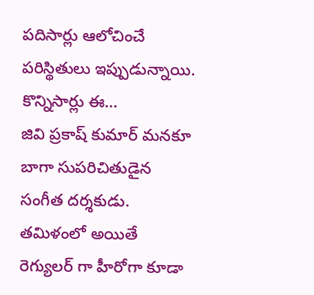పదిసార్లు ఆలోచించే పరిస్థితులు ఇప్పుడున్నాయి. కొన్నిసార్లు ఈ…
జివి ప్రకాష్ కుమార్ మనకూ బాగా సుపరిచితుడైన సంగీత దర్శకుడు. తమిళంలో అయితే రెగ్యులర్ గా హీరోగా కూడా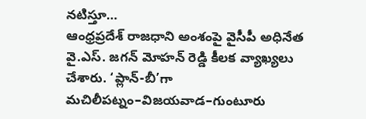నటిస్తూ…
ఆంధ్రప్రదేశ్ రాజధాని అంశంపై వైసీపీ అధినేత వై.ఎస్. జగన్ మోహన్ రెడ్డి కీలక వ్యాఖ్యలు చేశారు. ‘ప్లాన్-బీ’గా మచిలీపట్నం–విజయవాడ–గుంటూరు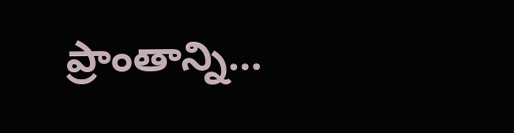ప్రాంతాన్ని…